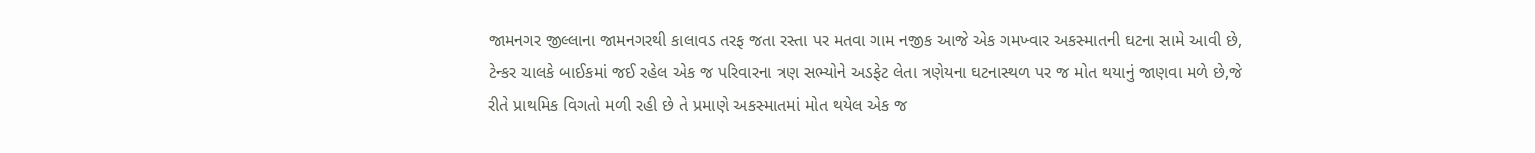જામનગર જીલ્લાના જામનગરથી કાલાવડ તરફ જતા રસ્તા પર મતવા ગામ નજીક આજે એક ગમખ્વાર અકસ્માતની ઘટના સામે આવી છે, ટેન્કર ચાલકે બાઈકમાં જઈ રહેલ એક જ પરિવારના ત્રણ સભ્યોને અડફેટ લેતા ત્રણેયના ઘટનાસ્થળ પર જ મોત થયાનું જાણવા મળે છે,જે રીતે પ્રાથમિક વિગતો મળી રહી છે તે પ્રમાણે અકસ્માતમાં મોત થયેલ એક જ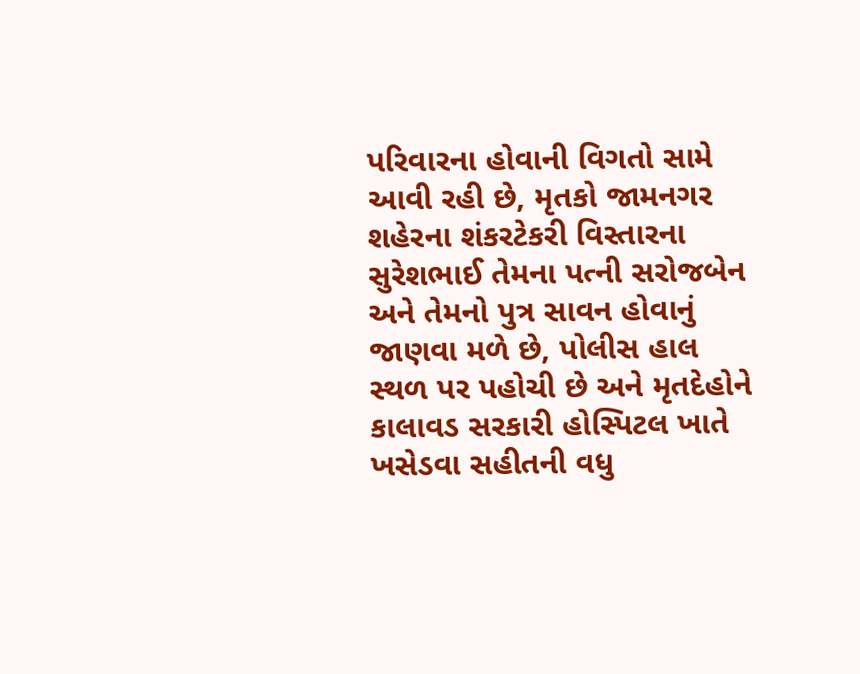પરિવારના હોવાની વિગતો સામે આવી રહી છે, મૃતકો જામનગર શહેરના શંકરટેકરી વિસ્તારના સુરેશભાઈ તેમના પત્ની સરોજબેન અને તેમનો પુત્ર સાવન હોવાનું જાણવા મળે છે, પોલીસ હાલ સ્થળ પર પહોચી છે અને મૃતદેહોને કાલાવડ સરકારી હોસ્પિટલ ખાતે ખસેડવા સહીતની વધુ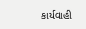કાર્યવાહી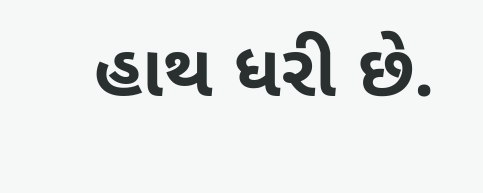હાથ ધરી છે.